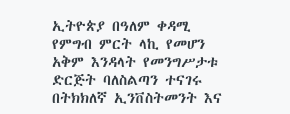ኢትዮጵያ በዓለም ቀዳሚ የምግብ ምርት ላኪ የመሆን አቅም እንዳላት የመንግሥታቱ ድርጅት ባለስልጣን ተናገሩ በትክክለኛ ኢንቨስትመንት እና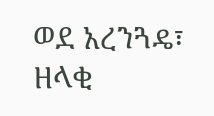ወደ አረንጓዴ፣ ዘላቂ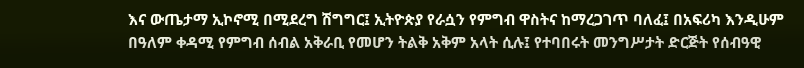እና ውጤታማ ኢኮኖሚ በሚደረግ ሽግግር፤ ኢትዮጵያ የራሷን የምግብ ዋስትና ከማረጋገጥ ባለፈ፤ በአፍሪካ እንዲሁም በዓለም ቀዳሚ የምግብ ሰብል አቅራቢ የመሆን ትልቅ አቅም አላት ሲሉ፤ የተባበሩት መንግሥታት ድርጅት የሰብዓዊ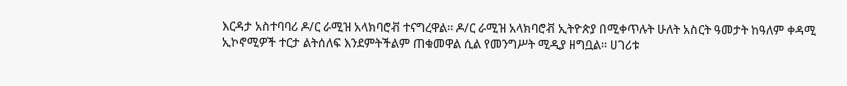እርዳታ አስተባባሪ ዶ/ር ራሚዝ አላክባሮቭ ተናግረዋል። ዶ/ር ራሚዝ አላክባሮቭ ኢትዮጵያ በሚቀጥሉት ሁለት አስርት ዓመታት ከዓለም ቀዳሚ ኢኮኖሚዎች ተርታ ልትሰለፍ እንደምትችልም ጠቁመዋል ሲል የመንግሥት ሚዲያ ዘግቧል። ሀገሪቱ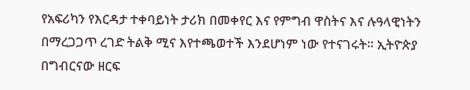የአፍሪካን የእርዳታ ተቀባይነት ታሪክ በመቀየር እና የምግብ ዋስትና እና ሉዓላዊነትን በማረጋጋጥ ረገድ ትልቅ ሚና እየተጫወተች እንደሆነም ነው የተናገሩት። ኢትዮጵያ በግብርናው ዘርፍ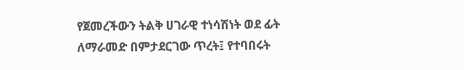የጀመረችውን ትልቅ ሀገራዊ ተነሳሽነት ወደ ፊት ለማራመድ በምታደርገው ጥረት፤ የተባበሩት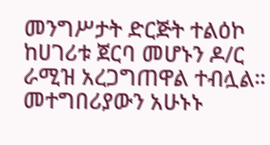መንግሥታት ድርጅት ተልዕኮ ከሀገሪቱ ጀርባ መሆኑን ዶ/ር ራሚዝ አረጋግጠዋል ተብሏል። መተግበሪያውን አሁኑኑ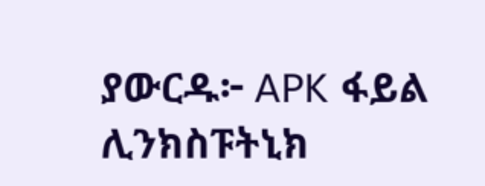ያውርዱ፦ APK ፋይል ሊንክስፑትኒክ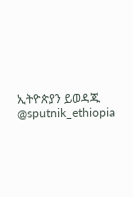ኢትዮጵያን ይወዳጁ @sputnik_ethiopia